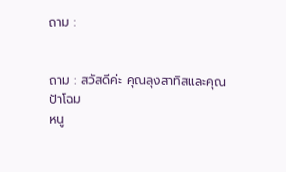ถาม :


ถาม : สวัสดีค่ะ คุณลุงสาทิสและคุณป้าโฉม
หนู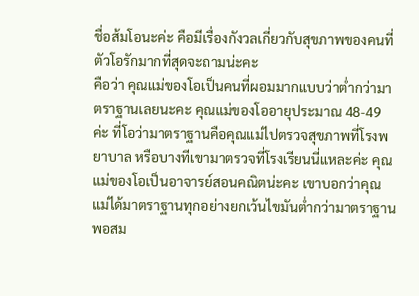ชื่อส้มโอนะค่ะ คือมีเรื่องกังวลเกี่ยวกับสุขภาพของคนที่ตัวโอรักมากที่สุดจะถามน่ะคะ
คือว่า คุณแม่ของโอเป็นคนที่ผอมมากแบบว่าต่ำกว่ามาตราฐานเลยนะคะ คุณแม่ของโออายุประมาณ 48-49 ค่ะ ที่โอว่ามาตราฐานคือคุณแม่ไปตรวจสุขภาพที่โรงพยาบาล หรือบางทีเขามาตรวจที่โรงเรียนนี่แหละค่ะ คุณแม่ของโอเป็นอาจารย์สอนคณิตน่ะคะ เขาบอกว่าคุณแม่ได้มาตราฐานทุกอย่างยกเว้นไขมันต่ำกว่ามาตราฐานพอสม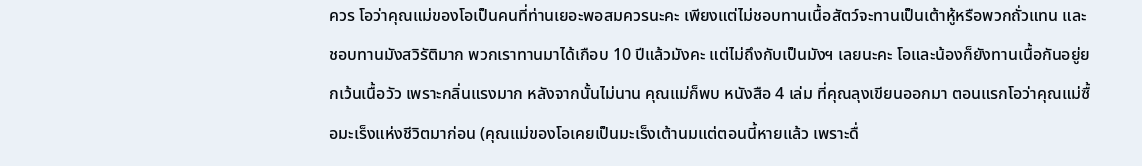ควร โอว่าคุณแม่ของโอเป็นคนที่ท่านเยอะพอสมควรนะคะ เพียงแต่ไม่ชอบทานเนื้อสัตว์จะทานเป็นเต้าหู้หรือพวกถั่วแทน และชอบทานมังสวิรัติมาก พวกเราทานมาได้เกือบ 10 ปีแล้วมังคะ แต่ไม่ถึงกับเป็นมังฯ เลยนะคะ โอและน้องก็ยังทานเนื้อกันอยู่ยกเว้นเนื้อวัว เพราะกลิ่นแรงมาก หลังจากนั้นไม่นาน คุณแม่ก็พบ หนังสือ 4 เล่ม ที่คุณลุงเขียนออกมา ตอนแรกโอว่าคุณแม่ซื้อมะเร็งแห่งชีวิตมาก่อน (คุณแม่ของโอเคยเป็นมะเร็งเต้านมแต่ตอนนี้หายแล้ว เพราะดื่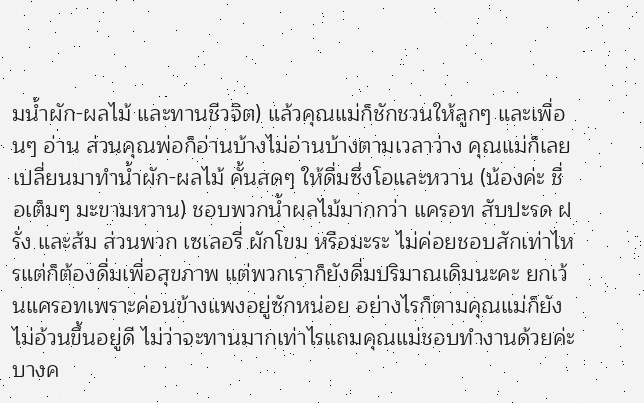มน้ำผัก-ผลไม้ และทานชีวจิต) แล้วคุณแม่ก็ชักชวนให้ลูกๆ และเพื่อนๆ อ่าน ส่วนคุณพ่อก็อ่านบ้างไม่อ่านบ้างตามเวลาว่าง คุณแม่ก็เลยเปลี่ยนมาทำน้ำผัก-ผลไม้ คั้นสดๆ ให้ดื่มซึ่งโอและหวาน (น้องค่ะ ชื่อเต็มๆ มะขามหวาน) ชอบพวกน้ำผลไม้มากกว่า แครอท สับปะรด ฝรั่ง และส้ม ส่วนพวก เซเลอรี่ ผักโขม หรือมะระ ไม่ค่อยชอบสักเท่าไหรแต่ก็ต้องดื่มเพื่อสุขภาพ แต่พวกเราก็ยังดื่มปริมาณเดิมนะคะ ยกเว้นแครอทเพราะค่อนข้างแพงอยู่ซักหน่อย อย่างไรก็ตามคุณแม่ก็ยังไม่อ้วนขึ้นอยู่ดี ไม่ว่าจะทานมากเท่าไรแถมคุณแม่ชอบทำงานด้วยค่ะ บางค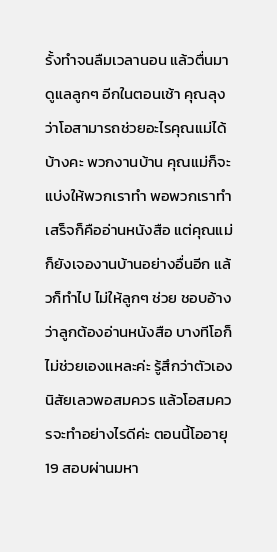รั้งทำจนลืมเวลานอน แล้วตื่นมาดูแลลูกๆ อีกในตอนเช้า คุณลุงว่าโอสามารถช่วยอะไรคุณแม่ได้บ้างคะ พวกงานบ้าน คุณแม่ก็จะแบ่งให้พวกเราทำ พอพวกเราทำเสร็จก็คืออ่านหนังสือ แต่คุณแม่ก็ยังเจองานบ้านอย่างอื่นอีก แล้วก็ทำไป ไม่ให้ลูกๆ ช่วย ชอบอ้างว่าลูกต้องอ่านหนังสือ บางทีโอก็ไม่ช่วยเองแหละค่ะ รู้สึกว่าตัวเองนิสัยเลวพอสมควร แล้วโอสมควรจะทำอย่างไรดีค่ะ ตอนนี้โออายุ 19 สอบผ่านมหา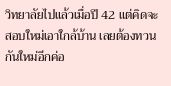วิทยาลัยไปแล้วเมื่อปี 42 แต่คิดจะสอบใหม่เอาใกล้บ้าน เลยต้องทวนกันใหม่อีกค่อ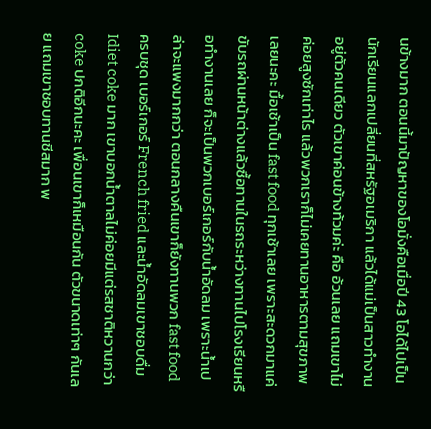นข้างมาก ตอนนี้มาปัญหาของโอมั่งคือเมื่อปี 43 โอได้ไปเป็นนักเรียนแลกเปลี่ยนที่สหรัฐอเมริกา แล้วได้แม่เป็นสาวทำงานอยู่ตัวคนเดียว ตัวเขาค่อนข้างท้วมค่ะ คือ อ้วนเลย แถมเขาไม่ค่อยสูงซักเท่าไร แล้วพวกเราก็ไม่เคยทานอาหารตามสุขภาพเลยนะคะ มื้อเช้าเป็น fast food ทุกเช้าเลย เพราะสะดวกมาแค่ขับรถผ่านหน้าต่างแล้วซื้อทานในรถระหว่างทานไปโรงเรียนหรือทำงานเลย ก็จะเป็นพวกเบอร์เกอร์กับน้ำอัดลม เพราะน้ำเปล่าจะแพงมากกว่า ตอนกลางคืนเขาก็ยังทานพวก fast food ครบชุด เบอร์เกอร์ French fried และน้ำอัดลมเขาชอบดื่ม Idiet coke มาก เขาบอกน้ำตาลไม่ค่อยมีแต่รสชาติหวานกว่า coke ปกติอีกนะคะ เพื่อนเขาก็เหมือนกัน ตัวขนาดเท่าๆ กันเลย แถมเขาชอบทานชีสมาก พ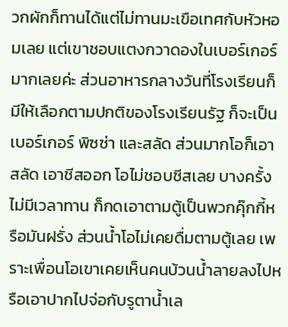วกผักก็ทานได้แต่ไม่ทานมะเขือเทศกับหัวหอมเลย แต่เขาชอบแตงกวาดองในเบอร์เกอร์มากเลยค่ะ ส่วนอาหารกลางวันที่โรงเรียนก็มีให้เลือกตามปกติของโรงเรียนรัฐ ก็จะเป็นเบอร์เกอร์ พิซซ่า และสลัด ส่วนมากโอก็เอาสลัด เอาชีสออก โอไม่ชอบชีสเลย บางครั้งไม่มีเวลาทาน ก็กดเอาตามตู้เป็นพวกคุ๊กกี้หรือมันฝรั่ง ส่วนน้ำโอไม่เคยดื่มตามตู้เลย เพราะเพื่อนโอเขาเคยเห็นคนบ้วนน้ำลายลงไปหรือเอาปากไปจ่อกับรูตาน้ำเล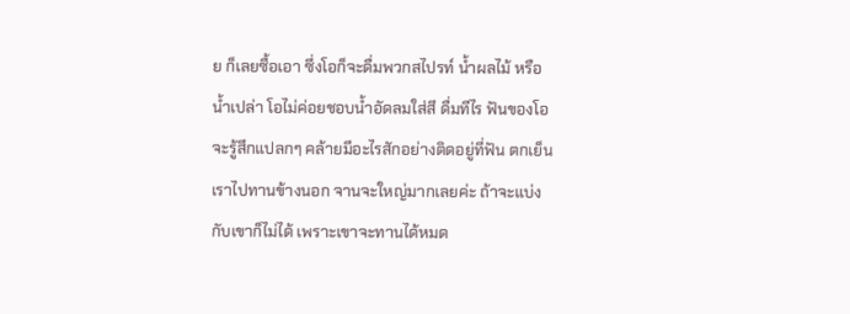ย ก็เลยซื้อเอา ซึ่งโอก็จะดื่มพวกสไปรท์ น้ำผลไม้ หรือน้ำเปล่า โอไม่ค่อยชอบน้ำอัดลมใส่สี ดื่มทีไร ฟันของโอจะรู้สึกแปลกๆ คล้ายมีอะไรสักอย่างติดอยู่ที่ฟัน ตกเย็นเราไปทานข้างนอก จานจะใหญ่มากเลยค่ะ ถ้าจะแบ่งกับเขาก็ไม่ได้ เพราะเขาจะทานได้หมด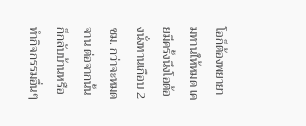โอก็ต้องพยายามทานให้หมด เคยมีครั้งนึงโอต้องนั่งทานเกือบ 2 ชม. กว่าจะหมดจาน ต่อจากนั้นก็กลับบ้านหรือทำกิจกรรมอื่นๆ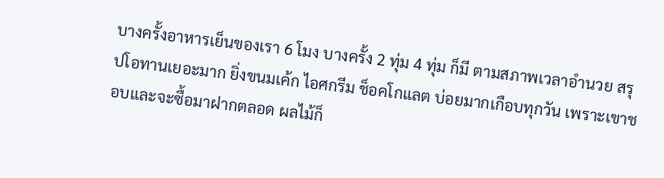บางครั้งอาหารเย็นของเรา 6 โมง บางครั้ง 2 ทุ่ม 4 ทุ่ม ก็มี ตามสภาพเวลาอำนวย สรุปโอทานเยอะมาก ยิ่งขนมเค้ก ไอศกรีม ช็อคโกแลต บ่อยมากเกือบทุกวัน เพราะเขาชอบและจะซื้อมาฝากตลอด ผลไม้ก็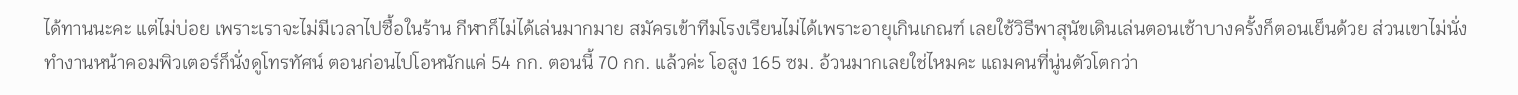ได้ทานนะคะ แต่ไม่บ่อย เพราะเราจะไม่มีเวลาไปซื้อในร้าน กีฬาก็ไม่ได้เล่นมากมาย สมัครเข้าทีมโรงเรียนไม่ได้เพราะอายุเกินเกณฑ์ เลยใช้วิธีพาสุนัขเดินเล่นตอนเช้าบางครั้งก็ตอนเย็นด้วย ส่วนเขาไม่นั่งทำงานหน้าคอมพิวเตอร์ก็นั่งดูโทรทัศน์ ตอนก่อนไปโอหนักแค่ 54 กก. ตอนนี้ 70 กก. แล้วค่ะ โอสูง 165 ซม. อ้วนมากเลยใช่ไหมคะ แถมคนที่นู่นตัวโตกว่า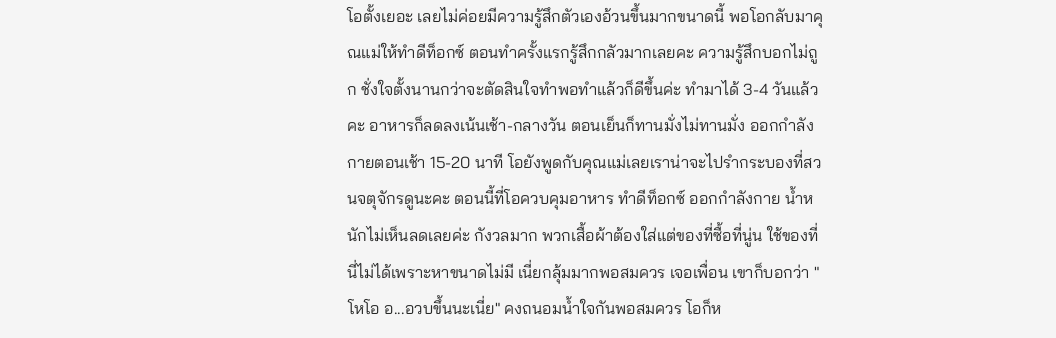โอตั้งเยอะ เลยไม่ค่อยมีความรู้สึกตัวเองอ้วนขึ้นมากขนาดนี้ พอโอกลับมาคุณแม่ให้ทำดีท็อกซ์ ตอนทำครั้งแรกรู้สึกกลัวมากเลยคะ ความรู้สึกบอกไม่ถูก ชั่งใจตั้งนานกว่าจะตัดสินใจทำพอทำแล้วก็ดีขึ้นค่ะ ทำมาได้ 3-4 วันแล้วคะ อาหารก็ลดลงเน้นเช้า-กลางวัน ตอนเย็นก็ทานมั่งไม่ทานมั่ง ออกกำลังกายตอนเช้า 15-20 นาที โอยังพูดกับคุณแม่เลยเราน่าจะไปรำกระบองที่สวนจตุจักรดูนะคะ ตอนนี้ที่โอควบคุมอาหาร ทำดีท็อกซ์ ออกกำลังกาย น้ำหนักไม่เห็นลดเลยค่ะ กังวลมาก พวกเสื้อผ้าต้องใส่แต่ของที่ซื้อที่นู่น ใช้ของที่นี่ไม่ได้เพราะหาขนาดไม่มี เนี่ยกลุ้มมากพอสมควร เจอเพื่อน เขาก็บอกว่า "โหโอ อ...อวบขึ้นนะเนี่ย" คงถนอมน้ำใจกันพอสมควร โอก็ห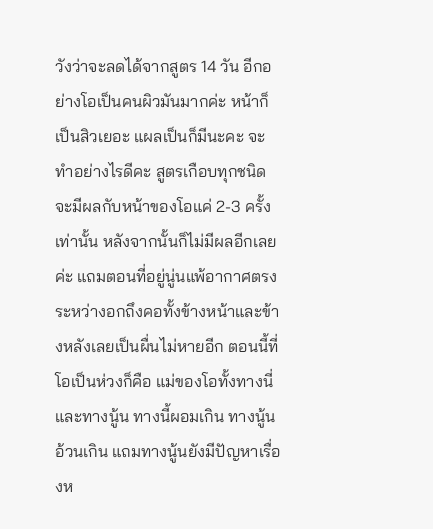วังว่าจะลดได้จากสูตร 14 วัน อีกอย่างโอเป็นคนผิวมันมากค่ะ หน้าก็เป็นสิวเยอะ แผลเป็นก็มีนะคะ จะทำอย่างไรดีคะ สูตรเกือบทุกชนิดจะมีผลกับหน้าของโอแค่ 2-3 ครั้งเท่านั้น หลังจากนั้นก็ไม่มีผลอีกเลยค่ะ แถมตอนที่อยู่นู่นแพ้อากาศตรงระหว่างอกถึงคอทั้งข้างหน้าและข้างหลังเลยเป็นผื่นไม่หายอีก ตอนนี้ที่โอเป็นห่วงก็คือ แม่ของโอทั้งทางนี่และทางนู้น ทางนี้ผอมเกิน ทางนู้นอ้วนเกิน แถมทางนู้นยังมีปัญหาเรื่องห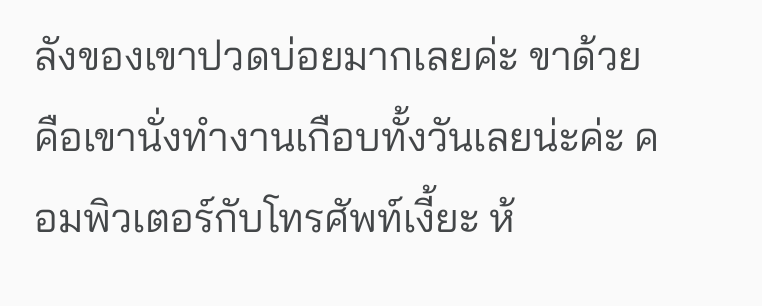ลังของเขาปวดบ่อยมากเลยค่ะ ขาด้วย คือเขานั่งทำงานเกือบทั้งวันเลยน่ะค่ะ คอมพิวเตอร์กับโทรศัพท์เงี้ยะ ห้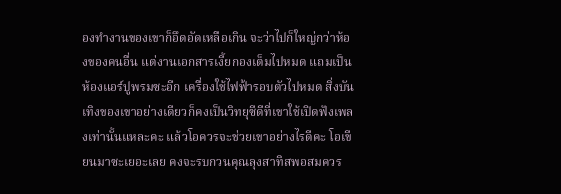องทำงานของเขาก็อึดอัดเหลือเกิน จะว่าไปก็ใหญ่กว่าห้องของคนอื่น แต่งานเอกสารเงี้ยกองเต็มไปหมด แถมเป็นห้องแอร์ปูพรมซะอีก เครื่องใช้ไฟฟ้ารอบตัวไปหมด สิ่งบันเทิงของเขาอย่างเดียวก็คงเป็นวิทยุซีดีที่เขาใช้เปิดฟังเพลงเท่านั้นแหละคะ แล้วโอควรจะช่วยเขาอย่างไรดีคะ โอเขียนมาซะเยอะเลย คงจะรบกวนคุณลุงสาทิสพอสมควร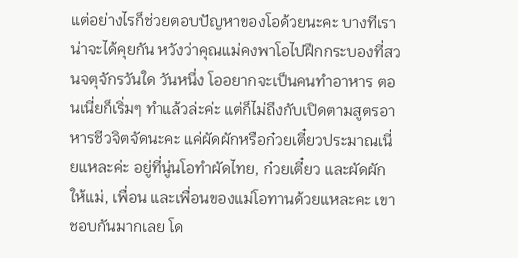แต่อย่างไรก็ช่วยตอบปัญหาของโอด้วยนะคะ บางทีเราน่าจะได้คุยกัน หวังว่าคุณแม่คงพาโอไปฝึกกระบองที่สวนจตุจักรวันใด วันหนึ่ง โออยากจะเป็นคนทำอาหาร ตอนเนี่ยก็เริ่มๆ ทำแล้วล่ะค่ะ แต่ก็ไม่ถึงกับเปิดตามสูตรอาหารชีวจิตจัดนะคะ แค่ผัดผักหรือก๋วยเตี๋ยวประมาณเนี่ยแหละค่ะ อยู่ที่นู่นโอทำผัดไทย, ก๋วยเตี๋ยว และผัดผักให้แม่, เพื่อน และเพื่อนของแม่โอทานด้วยแหละคะ เขาชอบกันมากเลย โด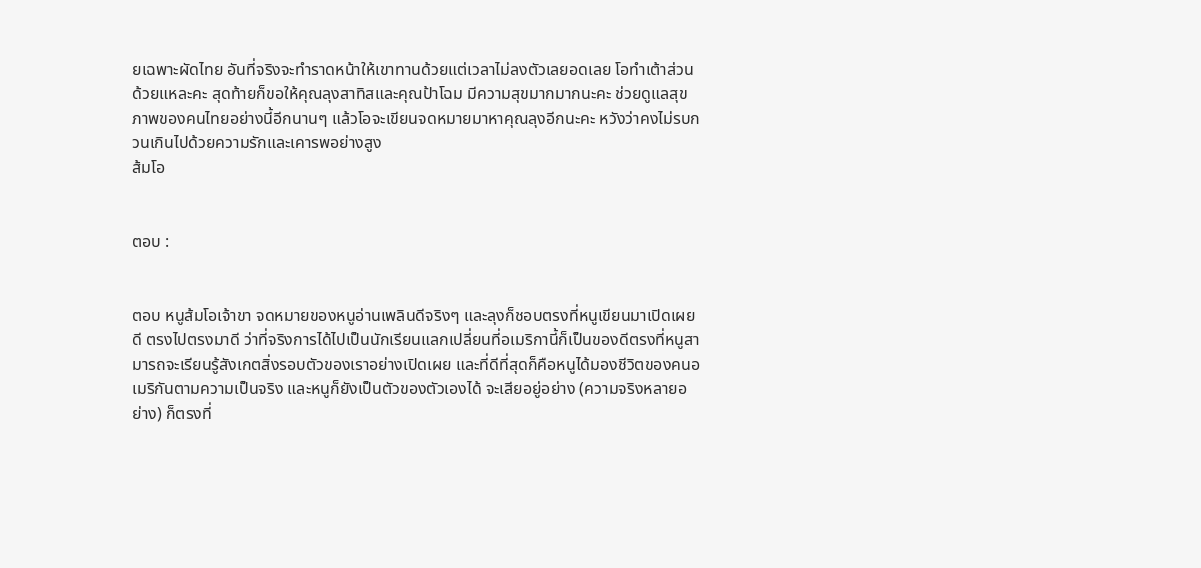ยเฉพาะผัดไทย อันที่จริงจะทำราดหน้าให้เขาทานด้วยแต่เวลาไม่ลงตัวเลยอดเลย โอทำเต้าส่วนด้วยแหละคะ สุดท้ายก็ขอให้คุณลุงสาทิสและคุณป้าโฉม มีความสุขมากมากนะคะ ช่วยดูแลสุขภาพของคนไทยอย่างนี้อีกนานๆ แล้วโอจะเขียนจดหมายมาหาคุณลุงอีกนะคะ หวังว่าคงไม่รบกวนเกินไปด้วยความรักและเคารพอย่างสูง
ส้มโอ


ตอบ :


ตอบ หนูส้มโอเจ้าขา จดหมายของหนูอ่านเพลินดีจริงๆ และลุงก็ชอบตรงที่หนูเขียนมาเปิดเผยดี ตรงไปตรงมาดี ว่าที่จริงการได้ไปเป็นนักเรียนแลกเปลี่ยนที่อเมริกานี้ก็เป็นของดีตรงที่หนูสามารถจะเรียนรู้สังเกตสิ่งรอบตัวของเราอย่างเปิดเผย และที่ดีที่สุดก็คือหนูได้มองชีวิตของคนอเมริกันตามความเป็นจริง และหนูก็ยังเป็นตัวของตัวเองได้ จะเสียอยู่อย่าง (ความจริงหลายอย่าง) ก็ตรงที่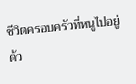ชีวิตครอบครัวที่หนูไปอยู่ด้ว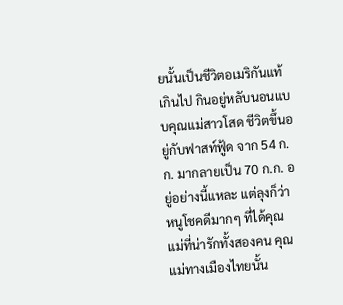ยนั้นเป็นชีวิตอเมริกันแท้เกินไป กินอยู่หลับนอนแบบคุณแม่สาวโสด ชีวิตขึ้นอยู่กับฟาสท์ฟู้ด จาก 54 ก.ก. มากลายเป็น 70 ก.ก. อยู่อย่างนี้แหละ แต่ลุงก็ว่าหนูโชคดีมากๆ ที่ได้คุณแม่ที่น่ารักทั้งสองคน คุณแม่ทางเมืองไทยนั้น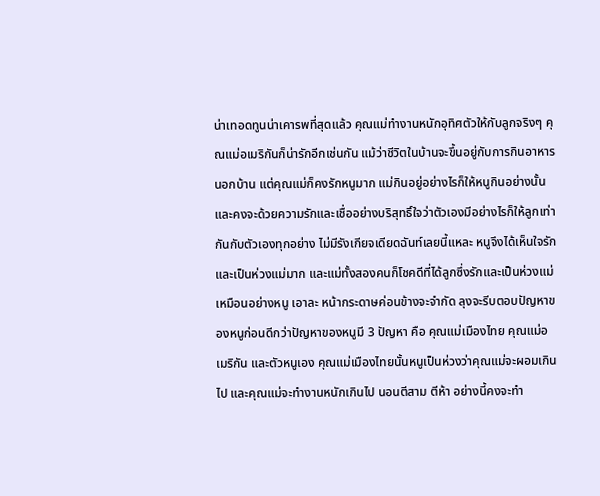น่าเทอดทูนน่าเคารพที่สุดแล้ว คุณแม่ทำงานหนักอุทิศตัวให้กับลูกจริงๆ คุณแม่อเมริกันก็น่ารักอีกเช่นกัน แม้ว่าชีวิตในบ้านจะขึ้นอยู่กับการกินอาหารนอกบ้าน แต่คุณแม่ก็คงรักหนูมาก แม่กินอยู่อย่างไรก็ให้หนูกินอย่างนั้น และคงจะด้วยความรักและเชื่ออย่างบริสุทธิ์ใจว่าตัวเองมีอย่างไรก็ให้ลูกเท่ากันกับตัวเองทุกอย่าง ไม่มีรังเกียจเดียดฉันท์เลยนี้แหละ หนูจึงได้เห็นใจรักและเป็นห่วงแม่มาก และแม่ทั้งสองคนก็โชคดีที่ได้ลูกซึ่งรักและเป็นห่วงแม่เหมือนอย่างหนู เอาละ หน้ากระดาษค่อนข้างจะจำกัด ลุงจะรีบตอบปัญหาของหนูก่อนดีกว่าปัญหาของหนูมี 3 ปัญหา คือ คุณแม่เมืองไทย คุณแม่อเมริกัน และตัวหนูเอง คุณแม่เมืองไทยนั้นหนูเป็นห่วงว่าคุณแม่จะผอมเกินไป และคุณแม่จะทำงานหนักเกินไป นอนตีสาม ตีห้า อย่างนี้คงจะทำ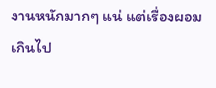งานหนักมากๆ แน่ แต่เรื่องผอมเกินไป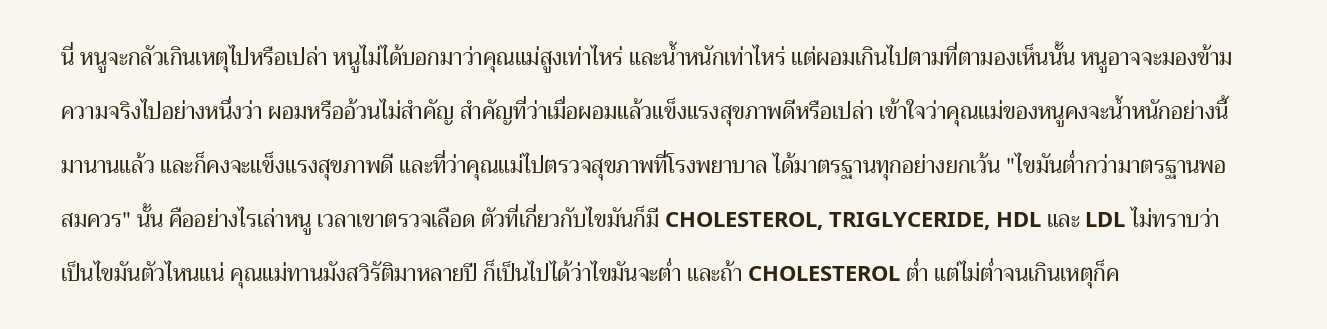นี่ หนูจะกลัวเกินเหตุไปหรือเปล่า หนูไม่ได้บอกมาว่าคุณแม่สูงเท่าไหร่ และน้ำหนักเท่าไหร่ แต่ผอมเกินไปตามที่ตามองเห็นนั้น หนูอาจจะมองข้ามความจริงไปอย่างหนึ่งว่า ผอมหรืออ้วนไม่สำคัญ สำคัญที่ว่าเมื่อผอมแล้วแข็งแรงสุขภาพดีหรือเปล่า เข้าใจว่าคุณแม่ของหนูคงจะน้ำหนักอย่างนี้มานานแล้ว และก็คงจะแข็งแรงสุขภาพดี และที่ว่าคุณแม่ไปตรวจสุขภาพที่โรงพยาบาล ได้มาตรฐานทุกอย่างยกเว้น "ไขมันต่ำกว่ามาตรฐานพอสมควร" นั้น คืออย่างไรเล่าหนู เวลาเขาตรวจเลือด ตัวที่เกี่ยวกับไขมันก็มี CHOLESTEROL, TRIGLYCERIDE, HDL และ LDL ไม่ทราบว่าเป็นไขมันตัวไหนแน่ คุณแม่ทานมังสวิรัติมาหลายปี ก็เป็นไปได้ว่าไขมันจะต่ำ และถ้า CHOLESTEROL ต่ำ แต่ไม่ต่ำจนเกินเหตุก็ค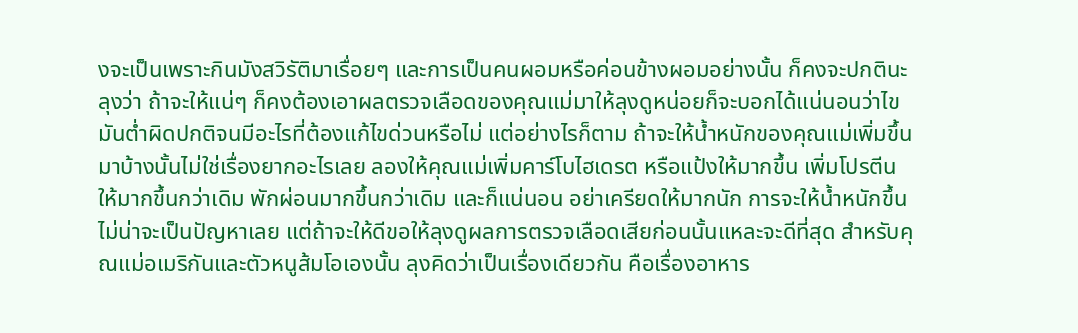งจะเป็นเพราะกินมังสวิรัติมาเรื่อยๆ และการเป็นคนผอมหรือค่อนข้างผอมอย่างนั้น ก็คงจะปกตินะ ลุงว่า ถ้าจะให้แน่ๆ ก็คงต้องเอาผลตรวจเลือดของคุณแม่มาให้ลุงดูหน่อยก็จะบอกได้แน่นอนว่าไขมันต่ำผิดปกติจนมีอะไรที่ต้องแก้ไขด่วนหรือไม่ แต่อย่างไรก็ตาม ถ้าจะให้น้ำหนักของคุณแม่เพิ่มขึ้นมาบ้างนั้นไม่ใช่เรื่องยากอะไรเลย ลองให้คุณแม่เพิ่มคาร์โบไฮเดรต หรือแป้งให้มากขึ้น เพิ่มโปรตีน ให้มากขึ้นกว่าเดิม พักผ่อนมากขึ้นกว่าเดิม และก็แน่นอน อย่าเครียดให้มากนัก การจะให้น้ำหนักขึ้นไม่น่าจะเป็นปัญหาเลย แต่ถ้าจะให้ดีขอให้ลุงดูผลการตรวจเลือดเสียก่อนนั้นแหละจะดีที่สุด สำหรับคุณแม่อเมริกันและตัวหนูส้มโอเองนั้น ลุงคิดว่าเป็นเรื่องเดียวกัน คือเรื่องอาหาร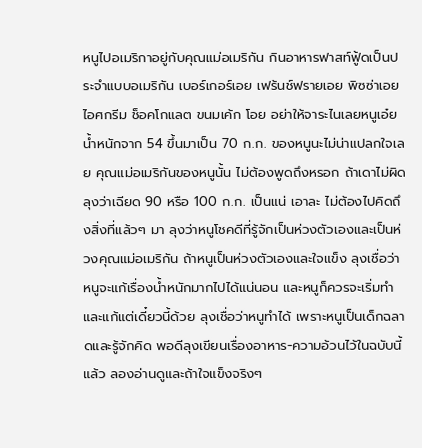หนูไปอเมริกาอยู่กับคุณแม่อเมริกัน กินอาหารฟาสท์ฟู้ดเป็นประจำแบบอเมริกัน เบอร์เกอร์เอย เฟร้นช์ฟรายเอย พิซซ่าเอย ไอศกรีม ช็อคโกแลต ขนมเค้ก โอย อย่าให้จาระไนเลยหนูเอ๋ย น้ำหนักจาก 54 ขึ้นมาเป็น 70 ก.ก. ของหนูนะไม่น่าแปลกใจเลย คุณแม่อเมริกันของหนูนั้น ไม่ต้องพูดถึงหรอก ถ้าเดาไม่ผิด ลุงว่าเฉียด 90 หรือ 100 ก.ก. เป็นแน่ เอาละ ไม่ต้องไปคิดถึงสิ่งที่แล้วๆ มา ลุงว่าหนูโชคดีที่รู้จักเป็นห่วงตัวเองและเป็นห่วงคุณแม่อเมริกัน ถ้าหนูเป็นห่วงตัวเองและใจแข็ง ลุงเชื่อว่าหนูจะแก้เรื่องน้ำหนักมากไปได้แน่นอน และหนูก็ควรจะเริ่มทำและแก้แต่เดี๋ยวนี้ด้วย ลุงเชื่อว่าหนูทำได้ เพราะหนูเป็นเด็กฉลาดและรู้จักคิด พอดีลุงเขียนเรื่องอาหาร-ความอ้วนไว้ในฉบับนี้แล้ว ลองอ่านดูและถ้าใจแข็งจริงๆ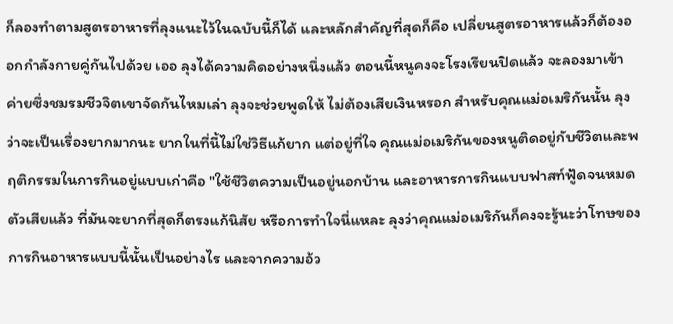ก็ลองทำตามสูตรอาหารที่ลุงแนะไว้ในฉบับนี้ก็ได้ และหลักสำคัญที่สุดก็คือ เปลี่ยนสูตรอาหารแล้วก็ต้องออกกำลังกายคู่กันไปด้วย เออ ลุงได้ความคิดอย่างหนึ่งแล้ว ตอนนี้หนูคงจะโรงเรียนปิดแล้ว จะลองมาเข้าค่ายซึ่งชมรมชีวจิตเขาจัดกันไหมเล่า ลุงจะช่วยพูดให้ ไม่ต้องเสียเงินหรอก สำหรับคุณแม่อเมริกันนั้น ลุงว่าจะเป็นเรื่องยากมากนะ ยากในที่นี้ไม่ใช่วิธีแก้ยาก แต่อยู่ที่ใจ คุณแม่อเมริกันของหนูติดอยู่กับชีวิตและพฤติกรรมในการกินอยู่แบบเก่าคือ "ใช้ชีวิตความเป็นอยู่นอกบ้าน และอาหารการกินแบบฟาสท์ฟู้ดจนหมดตัวเสียแล้ว ที่มันจะยากที่สุดก็ตรงแก้นิสัย หรือการทำใจนี่แหละ ลุงว่าคุณแม่อเมริกันก็คงจะรู้นะว่าโทษของการกินอาหารแบบนี้นั้นเป็นอย่างไร และจากความอ้ว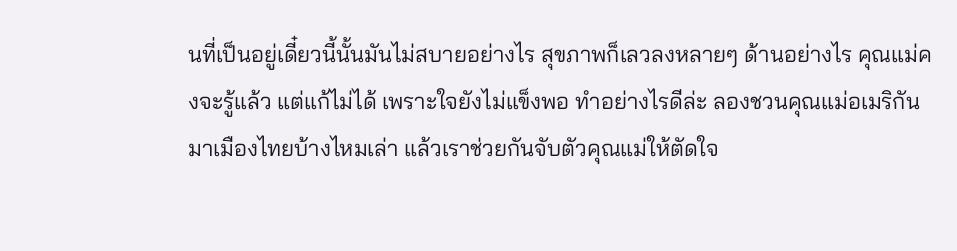นที่เป็นอยู่เดี๋ยวนี้นั้นมันไม่สบายอย่างไร สุขภาพก็เลวลงหลายๆ ด้านอย่างไร คุณแม่คงจะรู้แล้ว แต่แก้ไม่ได้ เพราะใจยังไม่แข็งพอ ทำอย่างไรดีล่ะ ลองชวนคุณแม่อเมริกันมาเมืองไทยบ้างไหมเล่า แล้วเราช่วยกันจับตัวคุณแม่ให้ตัดใจ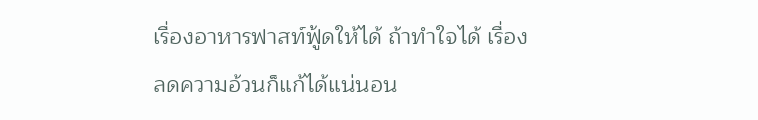เรื่องอาหารฟาสท์ฟู้ดให้ได้ ถ้าทำใจได้ เรื่องลดความอ้วนก็แก้ได้แน่นอน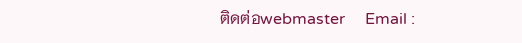ติดต่อwebmaster     Email :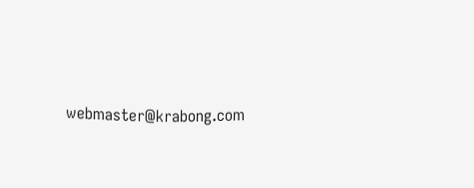webmaster@krabong.com